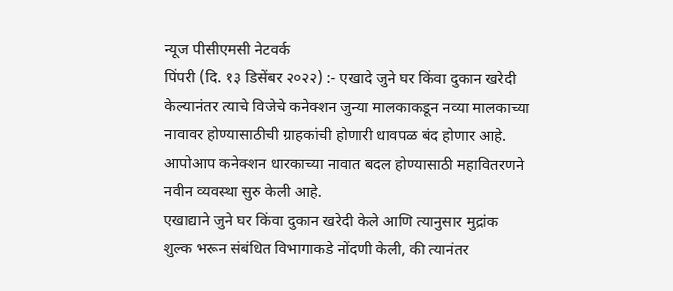न्यूज पीसीएमसी नेटवर्क
पिंपरी (दि. १३ डिसेंबर २०२२) :- एखादे जुने घर किंवा दुकान खरेदी केल्यानंतर त्याचे विजेचे कनेक्शन जुन्या मालकाकडून नव्या मालकाच्या नावावर होण्यासाठीची ग्राहकांची होणारी धावपळ बंद होणार आहे. आपोआप कनेक्शन धारकाच्या नावात बदल होण्यासाठी महावितरणने नवीन व्यवस्था सुरु केली आहे.
एखाद्याने जुने घर किंवा दुकान खरेदी केले आणि त्यानुसार मुद्रांक शुल्क भरून संबंधित विभागाकडे नोंदणी केली, की त्यानंतर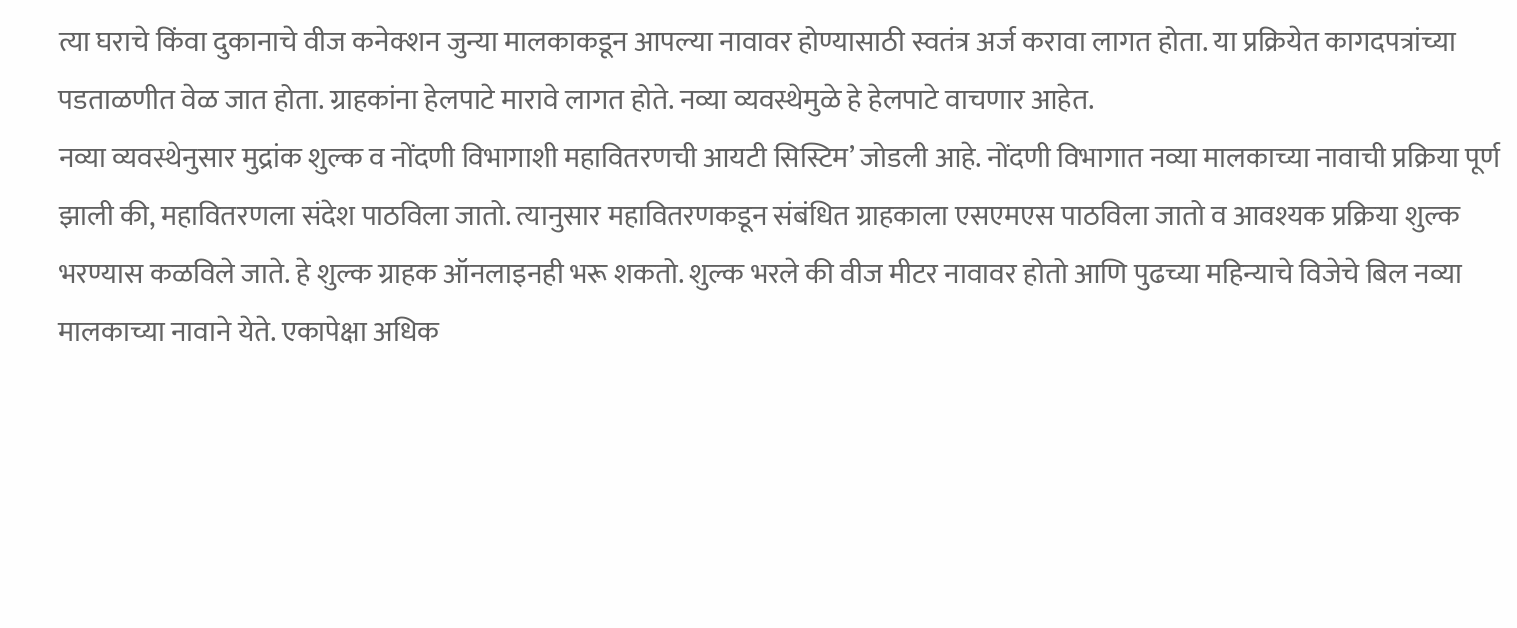त्या घराचे किंवा दुकानाचे वीज कनेक्शन जुन्या मालकाकडून आपल्या नावावर होण्यासाठी स्वतंत्र अर्ज करावा लागत होता. या प्रक्रियेत कागदपत्रांच्या पडताळणीत वेळ जात होता. ग्राहकांना हेलपाटे मारावे लागत होते. नव्या व्यवस्थेमुळे हे हेलपाटे वाचणार आहेत.
नव्या व्यवस्थेनुसार मुद्रांक शुल्क व नोंदणी विभागाशी महावितरणची आयटी सिस्टिम’ जोडली आहे. नोंदणी विभागात नव्या मालकाच्या नावाची प्रक्रिया पूर्ण झाली की, महावितरणला संदेश पाठविला जातो. त्यानुसार महावितरणकडून संबंधित ग्राहकाला एसएमएस पाठविला जातो व आवश्यक प्रक्रिया शुल्क भरण्यास कळविले जाते. हे शुल्क ग्राहक ऑनलाइनही भरू शकतो. शुल्क भरले की वीज मीटर नावावर होतो आणि पुढच्या महिन्याचे विजेचे बिल नव्या मालकाच्या नावाने येते. एकापेक्षा अधिक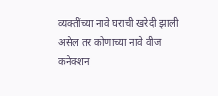व्यक्तींच्या नावे घराची खरेदी झाली असेल तर कोणाच्या नावे वीज कनेक्शन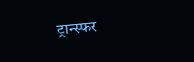ट्रान्स्फर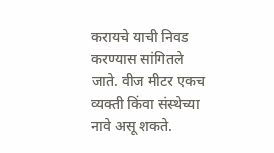करायचे याची निवड करण्यास सांगितले जाते. वीज मीटर एकच व्यक्ती किंवा संस्थेच्या नावे असू शकते.